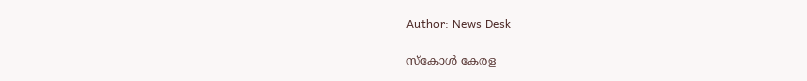Author: News Desk

സ്കോൾ കേരള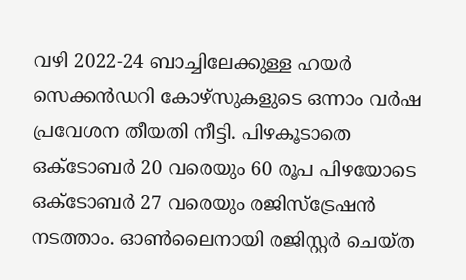വഴി 2022-24 ബാച്ചിലേക്കുള്ള ഹയർ സെക്കൻഡറി കോഴ്സുകളുടെ ഒന്നാം വർഷ പ്രവേശന തീയതി നീട്ടി. പിഴകൂടാതെ ഒക്ടോബർ 20 വരെയും 60 രൂപ പിഴയോടെ ഒക്ടോബർ 27 വരെയും രജിസ്ട്രേഷൻ നടത്താം. ഓൺലൈനായി രജിസ്റ്റർ ചെയ്ത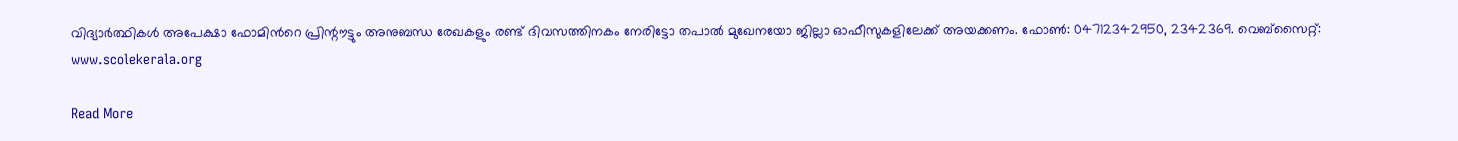വിദ്യാർത്ഥികൾ അപേക്ഷാ ഫോമിന്‍റെ പ്രിന്റൗട്ടും അനുബന്ധ രേഖകളും രണ്ട് ദിവസത്തിനകം നേരിട്ടോ തപാൽ മുഖേനയോ ജില്ലാ ഓഫീസുകളിലേക്ക് അയക്കണം. ഫോൺ: 04712342950, 2342369. വെബ്സൈറ്റ്: www.scolekerala.org

Read More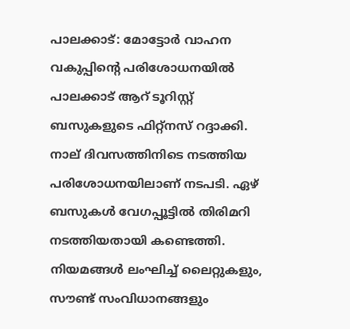പാലക്കാട്: മോട്ടോർ വാഹന വകുപ്പിന്റെ പരിശോധനയിൽ പാലക്കാട് ആറ് ടൂറിസ്റ്റ് ബസുകളുടെ ഫിറ്റ്നസ് റദ്ദാക്കി. നാല് ദിവസത്തിനിടെ നടത്തിയ പരിശോധനയിലാണ് നടപടി. ഏഴ് ബസുകൾ വേഗപ്പൂട്ടിൽ തിരിമറി നടത്തിയതായി കണ്ടെത്തി. നിയമങ്ങൾ ലംഘിച്ച് ലൈറ്റുകളും, സൗണ്ട് സംവിധാനങ്ങളും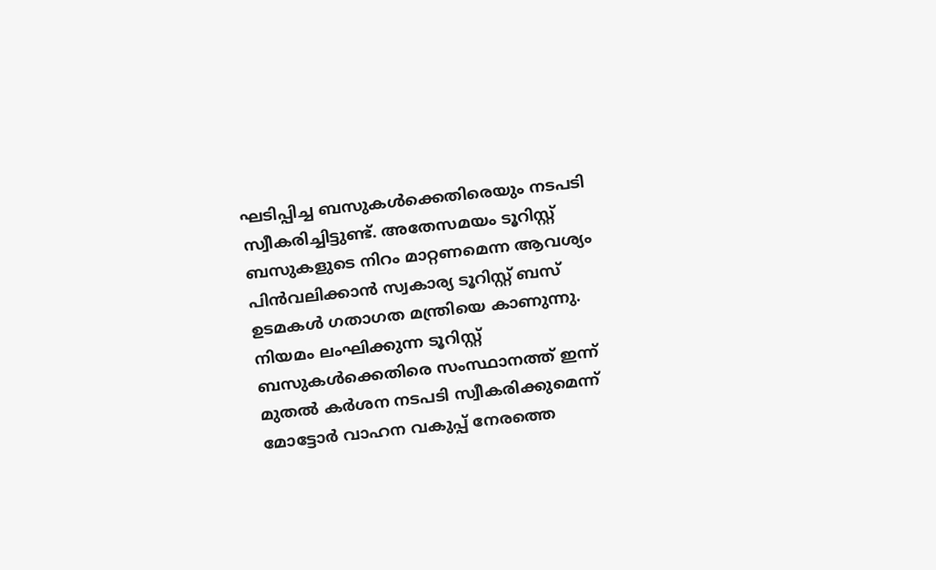ഘടിപ്പിച്ച ബസുകൾക്കെതിരെയും നടപടി സ്വീകരിച്ചിട്ടുണ്ട്. അതേസമയം ടൂറിസ്റ്റ് ബസുകളുടെ നിറം മാറ്റണമെന്ന ആവശ്യം പിൻവലിക്കാൻ സ്വകാര്യ ടൂറിസ്റ്റ് ബസ് ഉടമകൾ ഗതാഗത മന്ത്രിയെ കാണുന്നു.  നിയമം ലംഘിക്കുന്ന ടൂറിസ്റ്റ് ബസുകൾക്കെതിരെ സംസ്ഥാനത്ത് ഇന്ന് മുതൽ കർശന നടപടി സ്വീകരിക്കുമെന്ന് മോട്ടോർ വാഹന വകുപ്പ് നേരത്തെ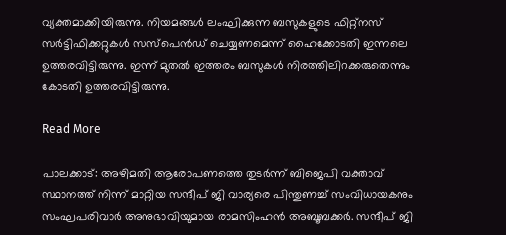വ്യക്തമാക്കിയിരുന്നു. നിയമങ്ങൾ ലംഘിക്കുന്ന ബസുകളുടെ ഫിറ്റ്നസ് സർട്ടിഫിക്കറ്റുകൾ സസ്പെൻഡ് ചെയ്യണമെന്ന് ഹൈക്കോടതി ഇന്നലെ ഉത്തരവിട്ടിരുന്നു. ഇന്ന് മുതൽ ഇത്തരം ബസുകൾ നിരത്തിലിറക്കരുതെന്നും കോടതി ഉത്തരവിട്ടിരുന്നു.

Read More

പാലക്കാട്: അഴിമതി ആരോപണത്തെ തുടർന്ന് ബിജെപി വക്താവ് സ്ഥാനത്ത് നിന്ന് മാറ്റിയ സന്ദീപ് ജി വാര്യരെ പിന്തുണച്ച് സംവിധായകനും സംഘപരിവാർ അനുഭാവിയുമായ രാമസിംഹൻ അബൂബക്കർ. സന്ദീപ് ജി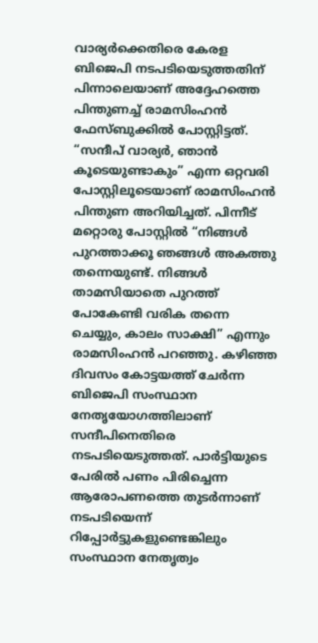വാര്യർക്കെതിരെ കേരള ബിജെപി നടപടിയെടുത്തതിന് പിന്നാലെയാണ് അദ്ദേഹത്തെ പിന്തുണച്ച് രാമസിംഹൻ ഫേസ്ബുക്കിൽ പോസ്റ്റിട്ടത്. “സന്ദീപ് വാര്യർ, ഞാൻ കൂടെയുണ്ടാകും” എന്ന ഒറ്റവരി പോസ്റ്റിലൂടെയാണ് രാമസിംഹൻ പിന്തുണ അറിയിച്ചത്. പിന്നീട് മറ്റൊരു പോസ്റ്റിൽ “നിങ്ങൾ പുറത്താക്കൂ ഞങ്ങൾ അകത്തു തന്നെയുണ്ട്. നിങ്ങൾ താമസിയാതെ പുറത്ത് പോകേണ്ടി വരിക തന്നെ ചെയ്യും, കാലം സാക്ഷി” എന്നും രാമസിംഹൻ പറഞ്ഞു. കഴിഞ്ഞ ദിവസം കോട്ടയത്ത് ചേർന്ന ബിജെപി സംസ്ഥാന നേതൃയോഗത്തിലാണ് സന്ദീപിനെതിരെ നടപടിയെടുത്തത്. പാർട്ടിയുടെ പേരിൽ പണം പിരിച്ചെന്ന ആരോപണത്തെ തുടർന്നാണ് നടപടിയെന്ന് റിപ്പോർട്ടുകളുണ്ടെങ്കിലും സംസ്ഥാന നേതൃത്വം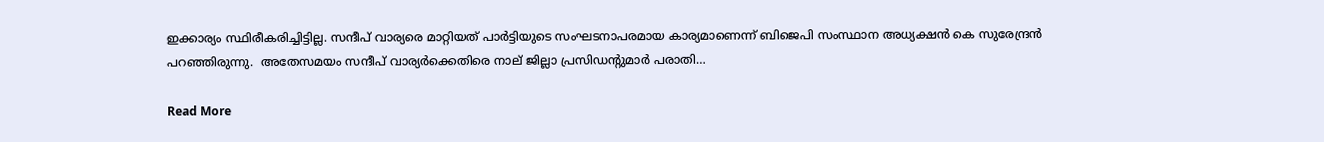ഇക്കാര്യം സ്ഥിരീകരിച്ചിട്ടില്ല. സന്ദീപ് വാര്യരെ മാറ്റിയത് പാർട്ടിയുടെ സംഘടനാപരമായ കാര്യമാണെന്ന് ബിജെപി സംസ്ഥാന അധ്യക്ഷൻ കെ സുരേന്ദ്രൻ പറഞ്ഞിരുന്നു.  അതേസമയം സന്ദീപ് വാര്യർക്കെതിരെ നാല് ജില്ലാ പ്രസിഡന്‍റുമാർ പരാതി…

Read More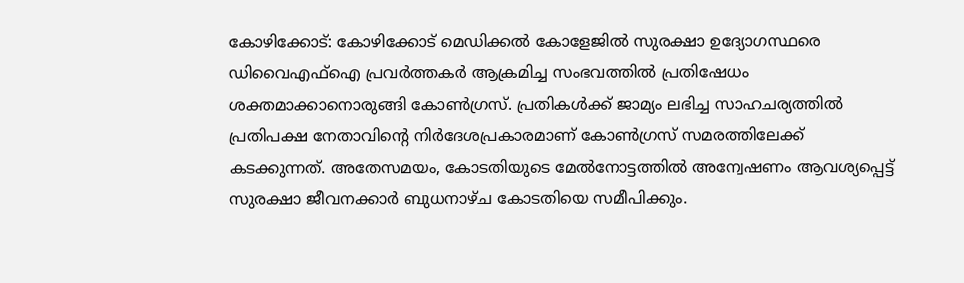കോഴിക്കോട്: കോഴിക്കോട് മെഡിക്കൽ കോളേജിൽ സുരക്ഷാ ഉദ്യോഗസ്ഥരെ ഡിവൈഎഫ്ഐ പ്രവർത്തകർ ആക്രമിച്ച സംഭവത്തിൽ പ്രതിഷേധം ശക്തമാക്കാനൊരുങ്ങി കോൺഗ്രസ്. പ്രതികൾക്ക് ജാമ്യം ലഭിച്ച സാഹചര്യത്തിൽ പ്രതിപക്ഷ നേതാവിന്‍റെ നിർദേശപ്രകാരമാണ് കോൺഗ്രസ് സമരത്തിലേക്ക് കടക്കുന്നത്. അതേസമയം, കോടതിയുടെ മേൽനോട്ടത്തിൽ അന്വേഷണം ആവശ്യപ്പെട്ട് സുരക്ഷാ ജീവനക്കാർ ബുധനാഴ്ച കോടതിയെ സമീപിക്കും.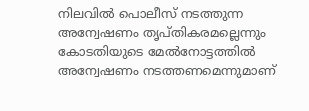നിലവിൽ പൊലീസ് നടത്തുന്ന അന്വേഷണം തൃപ്തികരമല്ലെന്നും കോടതിയുടെ മേൽനോട്ടത്തിൽ അന്വേഷണം നടത്തണമെന്നുമാണ്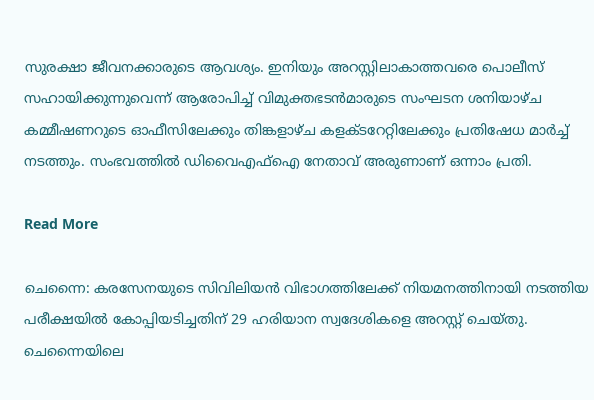സുരക്ഷാ ജീവനക്കാരുടെ ആവശ്യം. ഇനിയും അറസ്റ്റിലാകാത്തവരെ പൊലീസ് സഹായിക്കുന്നുവെന്ന് ആരോപിച്ച് വിമുക്തഭടൻമാരുടെ സംഘടന ശനിയാഴ്ച കമ്മീഷണറുടെ ഓഫീസിലേക്കും തിങ്കളാഴ്ച കളക്ടറേറ്റിലേക്കും പ്രതിഷേധ മാർച്ച് നടത്തും. സംഭവത്തിൽ ഡിവൈഎഫ്ഐ നേതാവ് അരുണാണ് ഒന്നാം പ്രതി.

Read More

ചെന്നൈ: കരസേനയുടെ സിവിലിയൻ വിഭാഗത്തിലേക്ക് നിയമനത്തിനായി നടത്തിയ പരീക്ഷയിൽ കോപ്പിയടിച്ചതിന് 29 ഹരിയാന സ്വദേശികളെ അറസ്റ്റ് ചെയ്തു. ചെന്നൈയിലെ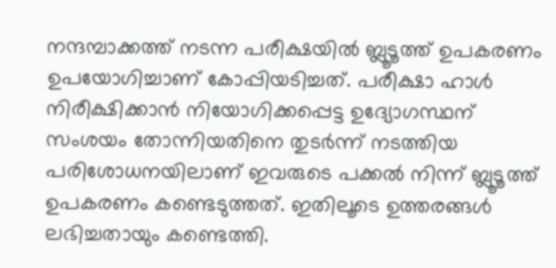നന്ദമ്പാക്കത്ത് നടന്ന പരീക്ഷയിൽ ബ്ലൂടൂത്ത് ഉപകരണം ഉപയോഗിച്ചാണ് കോപ്പിയടിച്ചത്. പരീക്ഷാ ഹാൾ നിരീക്ഷിക്കാൻ നിയോഗിക്കപ്പെട്ട ഉദ്യോഗസ്ഥന് സംശയം തോന്നിയതിനെ തുടർന്ന് നടത്തിയ പരിശോധനയിലാണ് ഇവരുടെ പക്കൽ നിന്ന് ബ്ലൂടൂത്ത് ഉപകരണം കണ്ടെടുത്തത്. ഇതിലൂടെ ഉത്തരങ്ങൾ ലഭിച്ചതായും കണ്ടെത്തി.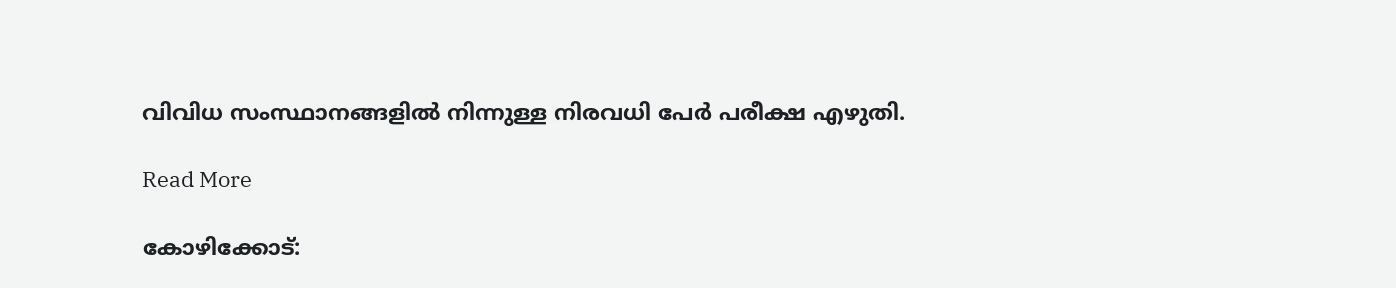വിവിധ സംസ്ഥാനങ്ങളിൽ നിന്നുള്ള നിരവധി പേർ പരീക്ഷ എഴുതി.

Read More

കോഴിക്കോട്: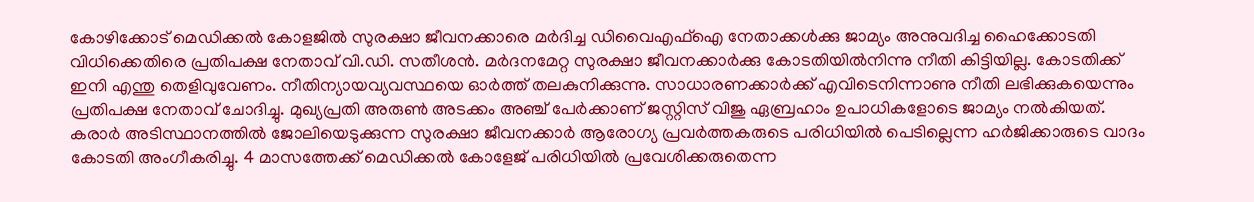കോഴിക്കോട് മെഡിക്കൽ കോളജിൽ സുരക്ഷാ ജീവനക്കാരെ മർദിച്ച ഡിവൈഎഫ്ഐ നേതാക്കള്‍ക്കു ജാമ്യം അനുവദിച്ച ഹൈക്കോടതി വിധിക്കെതിരെ പ്രതിപക്ഷ നേതാവ് വി.ഡി. സതീശൻ. മര്‍ദനമേറ്റ സുരക്ഷാ ജീവനക്കാര്‍ക്കു കോടതിയില്‍നിന്നു നീതി കിട്ടിയില്ല. കോടതിക്ക് ഇനി എന്തു തെളിവുവേണം. നീതിന്യായവ്യവസ്ഥയെ ഓര്‍ത്ത് തലകുനിക്കുന്നു. സാധാരണക്കാര്‍ക്ക് എവിടെനിന്നാണു നീതി ലഭിക്കുകയെന്നും പ്രതിപക്ഷ നേതാവ് ചോദിച്ചു. മുഖ്യപ്രതി അരുൺ അടക്കം അഞ്ച് പേർക്കാണ് ജസ്റ്റിസ് വിജു ഏബ്രഹാം ഉപാധികളോടെ ജാമ്യം നൽകിയത്. കരാർ അടിസ്ഥാനത്തിൽ ജോലിയെടുക്കുന്ന സുരക്ഷാ ജീവനക്കാർ ആരോഗ്യ പ്രവർത്തകരുടെ പരിധിയിൽ പെടില്ലെന്ന ഹർജിക്കാരുടെ വാദം കോടതി അംഗീകരിച്ചു. 4 മാസത്തേക്ക് മെഡിക്കൽ കോളേജ് പരിധിയിൽ പ്രവേശിക്കരുതെന്ന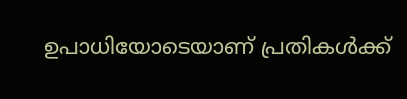ഉപാധിയോടെയാണ് പ്രതികൾക്ക്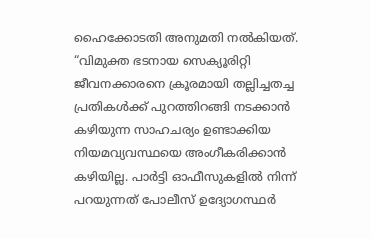ഹൈക്കോടതി അനുമതി നൽകിയത്. “വിമുക്ത ഭടനായ സെക്യൂരിറ്റി ജീവനക്കാരനെ ക്രൂരമായി തല്ലിച്ചതച്ച പ്രതികൾക്ക് പുറത്തിറങ്ങി നടക്കാൻ കഴിയുന്ന സാഹചര്യം ഉണ്ടാക്കിയ നിയമവ്യവസ്ഥയെ അംഗീകരിക്കാൻ കഴിയില്ല. പാർട്ടി ഓഫീസുകളിൽ നിന്ന് പറയുന്നത് പോലീസ് ഉദ്യോഗസ്ഥർ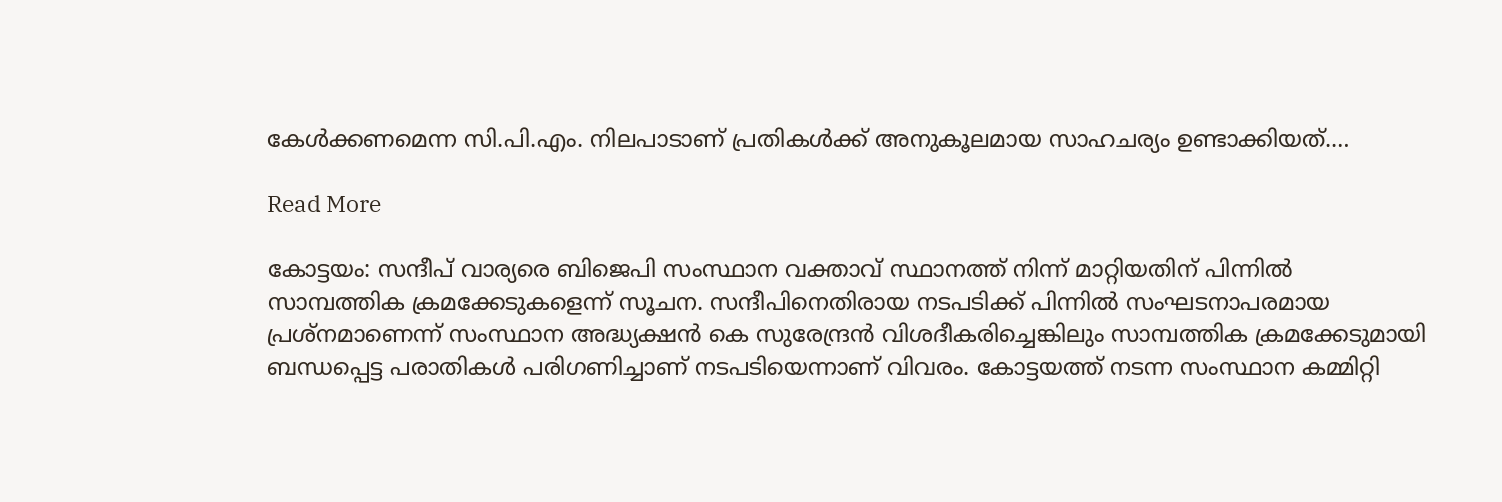കേൾക്കണമെന്ന സി.പി.എം. നിലപാടാണ് പ്രതികൾക്ക് അനുകൂലമായ സാഹചര്യം ഉണ്ടാക്കിയത്.…

Read More

കോട്ടയം: സന്ദീപ് വാര്യരെ ബിജെപി സംസ്ഥാന വക്താവ് സ്ഥാനത്ത് നിന്ന് മാറ്റിയതിന് പിന്നിൽ സാമ്പത്തിക ക്രമക്കേടുകളെന്ന് സൂചന. സന്ദീപിനെതിരായ നടപടിക്ക് പിന്നിൽ സംഘടനാപരമായ പ്രശ്നമാണെന്ന് സംസ്ഥാന അദ്ധ്യക്ഷൻ കെ സുരേന്ദ്രൻ വിശദീകരിച്ചെങ്കിലും സാമ്പത്തിക ക്രമക്കേടുമായി ബന്ധപ്പെട്ട പരാതികൾ പരിഗണിച്ചാണ് നടപടിയെന്നാണ് വിവരം. കോട്ടയത്ത് നടന്ന സംസ്ഥാന കമ്മിറ്റി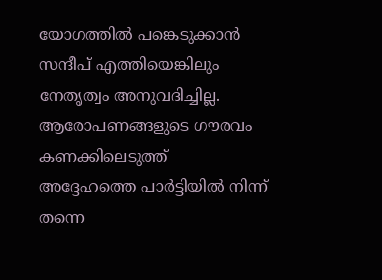യോഗത്തിൽ പങ്കെടുക്കാൻ സന്ദീപ് എത്തിയെങ്കിലും നേതൃത്വം അനുവദിച്ചില്ല. ആരോപണങ്ങളുടെ ഗൗരവം കണക്കിലെടുത്ത് അദ്ദേഹത്തെ പാർട്ടിയിൽ നിന്ന് തന്നെ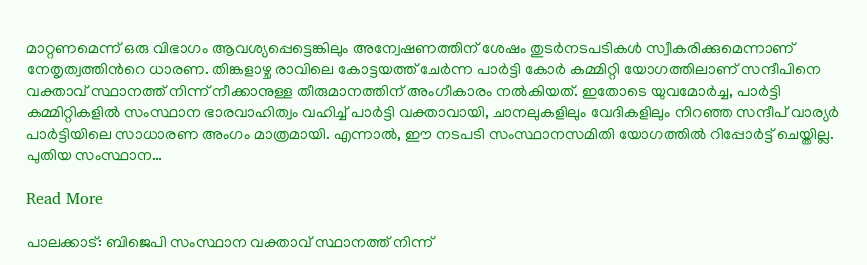മാറ്റണമെന്ന് ഒരു വിഭാഗം ആവശ്യപ്പെട്ടെങ്കിലും അന്വേഷണത്തിന് ശേഷം തുടർനടപടികൾ സ്വീകരിക്കുമെന്നാണ് നേതൃത്വത്തിന്‍റെ ധാരണ. തിങ്കളാഴ്ച രാവിലെ കോട്ടയത്ത് ചേർന്ന പാർട്ടി കോർ കമ്മിറ്റി യോഗത്തിലാണ് സന്ദീപിനെ വക്താവ് സ്ഥാനത്ത് നിന്ന് നീക്കാനുള്ള തീരുമാനത്തിന് അംഗീകാരം നൽകിയത്. ഇതോടെ യുവമോർ‌ച്ച, പാർട്ടി കമ്മിറ്റികളിൽ സംസ്ഥാന ഭാരവാഹിത്വം വഹിച്ച് പാർട്ടി വക്താവായി, ചാനലുകളിലും വേദികളിലും നിറഞ്ഞ സന്ദീപ് വാര്യർ പാർട്ടിയിലെ സാധാരണ അംഗം മാത്രമായി. എന്നാൽ, ഈ നടപടി സംസ്ഥാനസമിതി യോഗത്തിൽ റിപ്പോർട്ട് ചെയ്തില്ല. പുതിയ സംസ്ഥാന…

Read More

പാലക്കാട്: ബിജെപി സംസ്ഥാന വക്താവ് സ്ഥാനത്ത് നിന്ന്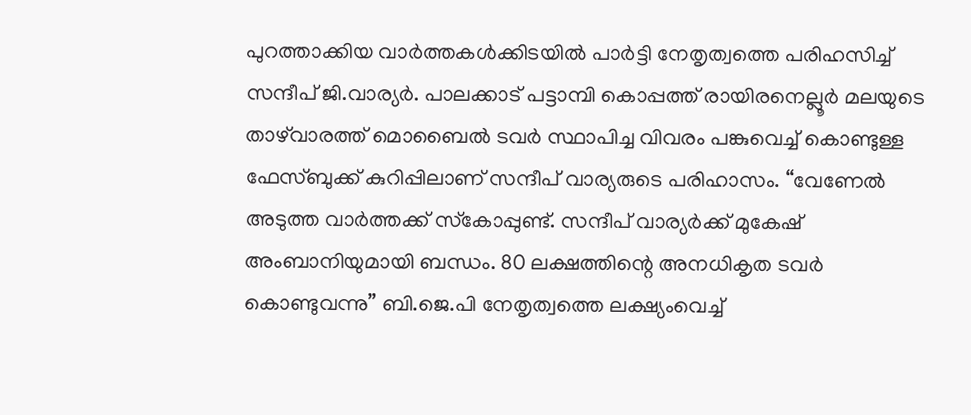പുറത്താക്കിയ വാര്‍ത്തകള്‍ക്കിടയില്‍ പാര്‍ട്ടി നേതൃത്വത്തെ പരിഹസിച്ച് സന്ദീപ് ജി.വാര്യര്‍. പാലക്കാട് പട്ടാമ്പി കൊപ്പത്ത് രായിരനെല്ലൂര്‍ മലയുടെ താഴ്‌വാരത്ത് മൊബൈല്‍ ടവര്‍ സ്ഥാപിച്ച വിവരം പങ്കുവെച്ച് കൊണ്ടുള്ള ഫേസ്ബുക്ക് കുറിപ്പിലാണ് സന്ദീപ് വാര്യരുടെ പരിഹാസം. “വേണേല്‍ അടുത്ത വാര്‍ത്തക്ക് സ്‌കോപ്പുണ്ട്. സന്ദീപ് വാര്യര്‍ക്ക് മുകേഷ് അംബാനിയുമായി ബന്ധം. 80 ലക്ഷത്തിന്റെ അനധികൃത ടവര്‍ കൊണ്ടുവന്നു” ബി.ജെ.പി നേതൃത്വത്തെ ലക്ഷ്യംവെച്ച്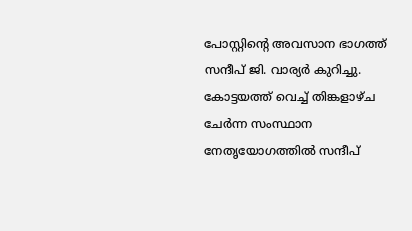പോസ്റ്റിന്റെ അവസാന ഭാഗത്ത് സന്ദീപ് ജി. വാര്യര്‍ കുറിച്ചു. കോട്ടയത്ത് വെച്ച് തിങ്കളാഴ്ച ചേര്‍ന്ന സംസ്ഥാന നേതൃയോഗത്തില്‍ സന്ദീപ്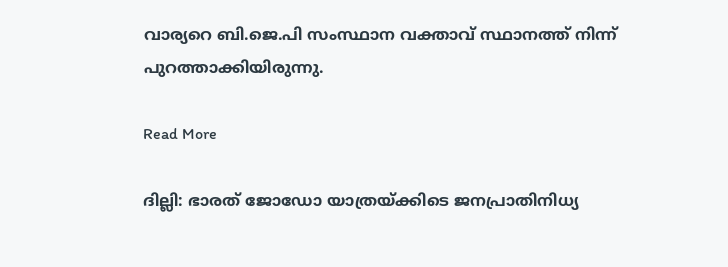വാര്യറെ ബി.ജെ.പി സംസ്ഥാന വക്താവ് സ്ഥാനത്ത് നിന്ന് പുറത്താക്കിയിരുന്നു.

Read More

ദില്ലി: ഭാരത് ജോഡോ യാത്രയ്ക്കിടെ ജനപ്രാതിനിധ്യ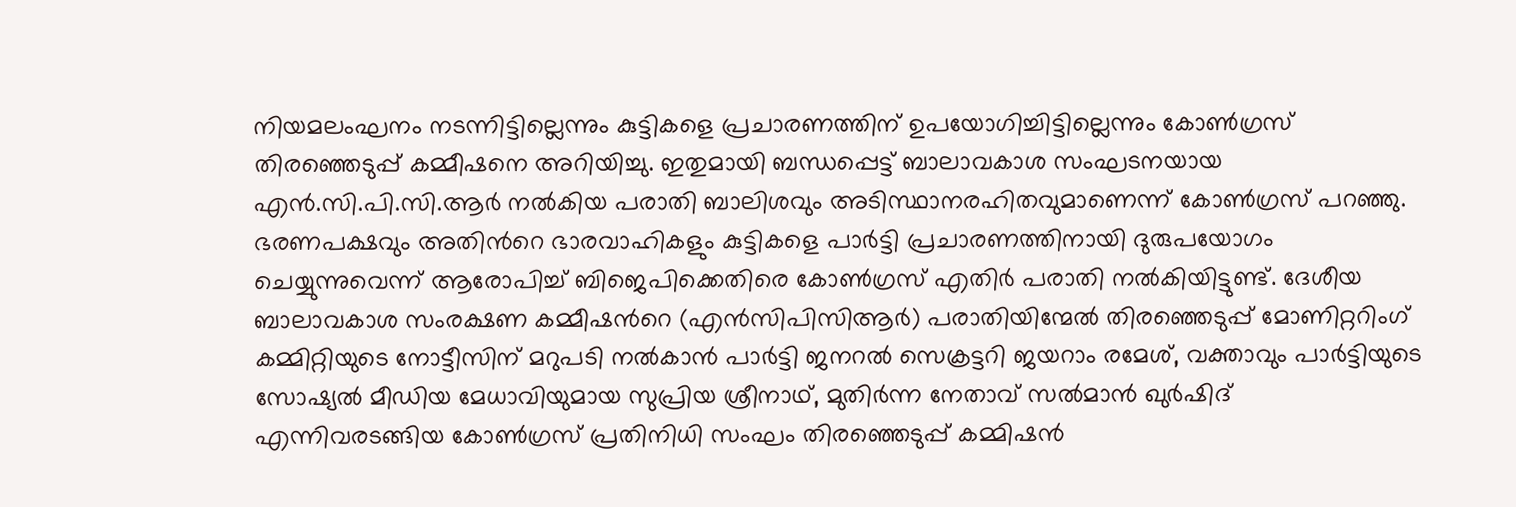നിയമലംഘനം നടന്നിട്ടില്ലെന്നും കുട്ടികളെ പ്രചാരണത്തിന് ഉപയോഗിച്ചിട്ടില്ലെന്നും കോൺഗ്രസ് തിരഞ്ഞെടുപ്പ് കമ്മീഷനെ അറിയിച്ചു. ഇതുമായി ബന്ധപ്പെട്ട് ബാലാവകാശ സംഘടനയായ എൻ.സി.പി.സി.ആർ നൽകിയ പരാതി ബാലിശവും അടിസ്ഥാനരഹിതവുമാണെന്ന് കോൺഗ്രസ് പറഞ്ഞു. ഭരണപക്ഷവും അതിന്‍റെ ഭാരവാഹികളും കുട്ടികളെ പാർട്ടി പ്രചാരണത്തിനായി ദുരുപയോഗം ചെയ്യുന്നുവെന്ന് ആരോപിച്ച് ബിജെപിക്കെതിരെ കോൺഗ്രസ് എതിർ പരാതി നൽകിയിട്ടുണ്ട്. ദേശീയ ബാലാവകാശ സംരക്ഷണ കമ്മീഷന്‍റെ (എൻസിപിസിആർ) പരാതിയിന്മേൽ തിരഞ്ഞെടുപ്പ് മോണിറ്ററിംഗ് കമ്മിറ്റിയുടെ നോട്ടീസിന് മറുപടി നൽകാൻ പാർട്ടി ജനറൽ സെക്രട്ടറി ജയറാം രമേശ്, വക്താവും പാർട്ടിയുടെ സോഷ്യൽ മീഡിയ മേധാവിയുമായ സുപ്രിയ ശ്രീനാഥ്, മുതിർന്ന നേതാവ് സൽമാൻ ഖുർഷിദ് എന്നിവരടങ്ങിയ കോൺഗ്രസ് പ്രതിനിധി സംഘം തിരഞ്ഞെടുപ്പ് കമ്മിഷൻ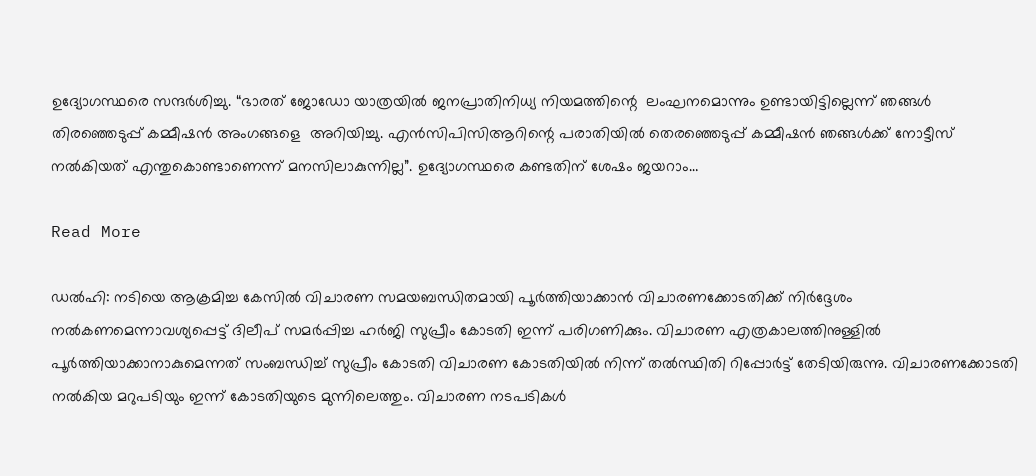ഉദ്യോഗസ്ഥരെ സന്ദർശിച്ചു. “ഭാരത് ജോഡോ യാത്രയിൽ ജനപ്രാതിനിധ്യ നിയമത്തിന്റെ  ലംഘനമൊന്നും ഉണ്ടായിട്ടില്ലെന്ന് ഞങ്ങൾ തിരഞ്ഞെടുപ്പ് കമ്മീഷൻ അംഗങ്ങളെ  അറിയിച്ചു. എൻ‌സി‌പി‌സി‌ആറിന്റെ പരാതിയിൽ തെരഞ്ഞെടുപ്പ് കമ്മീഷൻ ഞങ്ങൾക്ക് നോട്ടീസ് നൽകിയത് എന്തുകൊണ്ടാണെന്ന് മനസിലാകുന്നില്ല”. ഉദ്യോഗസ്ഥരെ കണ്ടതിന് ശേഷം ജയറാം…

Read More

ഡൽഹി: നടിയെ ആക്രമിച്ച കേസിൽ വിചാരണ സമയബന്ധിതമായി പൂർത്തിയാക്കാൻ വിചാരണക്കോടതിക്ക് നിർദ്ദേശം നൽകണമെന്നാവശ്യപ്പെട്ട് ദിലീപ് സമർപ്പിച്ച ഹർജി സുപ്രീം കോടതി ഇന്ന് പരിഗണിക്കും. വിചാരണ എത്രകാലത്തിനുള്ളിൽ പൂർത്തിയാക്കാനാകുമെന്നത് സംബന്ധിച്ച് സുപ്രീം കോടതി വിചാരണ കോടതിയിൽ നിന്ന് തൽസ്ഥിതി റിപ്പോർട്ട് തേടിയിരുന്നു. വിചാരണക്കോടതി നൽകിയ മറുപടിയും ഇന്ന് കോടതിയുടെ മുന്നിലെത്തും. വിചാരണ നടപടികൾ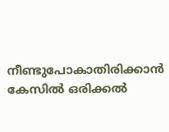നീണ്ടുപോകാതിരിക്കാൻ കേസിൽ ഒരിക്കൽ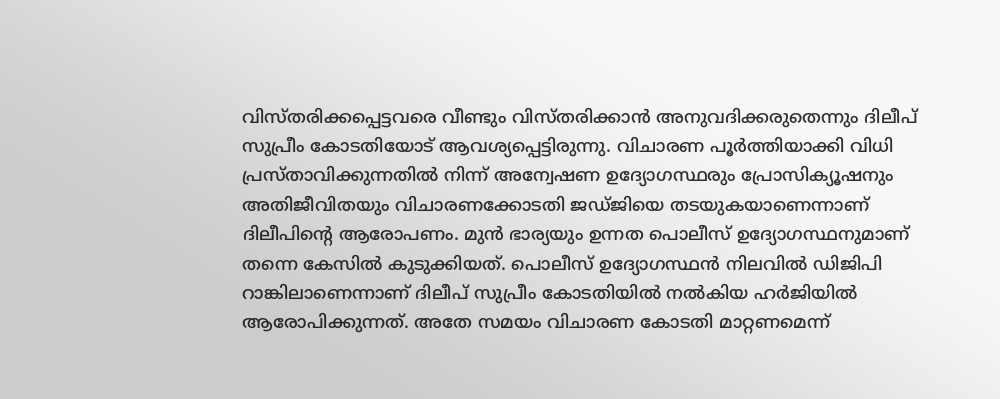വിസ്തരിക്കപ്പെട്ടവരെ വീണ്ടും വിസ്തരിക്കാൻ അനുവദിക്കരുതെന്നും ദിലീപ് സുപ്രീം കോടതിയോട് ആവശ്യപ്പെട്ടിരുന്നു. വിചാരണ പൂർത്തിയാക്കി വിധി പ്രസ്താവിക്കുന്നതിൽ നിന്ന് അന്വേഷണ ഉദ്യോഗസ്ഥരും പ്രോസിക്യൂഷനും അതിജീവിതയും വിചാരണക്കോടതി ജഡ്ജിയെ തടയുകയാണെന്നാണ് ദിലീപിന്‍റെ ആരോപണം. മുൻ ഭാര്യയും ഉന്നത പൊലീസ് ഉദ്യോഗസ്ഥനുമാണ് തന്നെ കേസിൽ കുടുക്കിയത്. പൊലീസ് ഉദ്യോഗസ്ഥൻ നിലവിൽ ഡിജിപി റാങ്കിലാണെന്നാണ് ദിലീപ് സുപ്രീം കോടതിയിൽ നൽകിയ ഹർജിയിൽ ആരോപിക്കുന്നത്. അതേ സമയം വിചാരണ കോടതി മാറ്റണമെന്ന്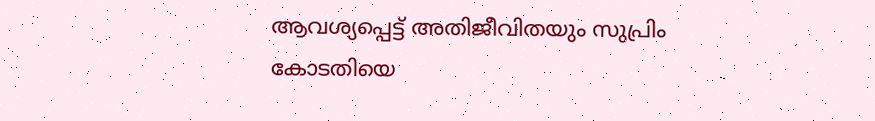ആവശ്യപ്പെട്ട് അതിജീവിതയും സുപ്രിം കോടതിയെ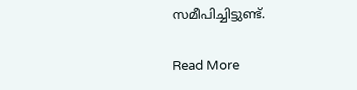സമീപിച്ചിട്ടുണ്ട്.

Read More